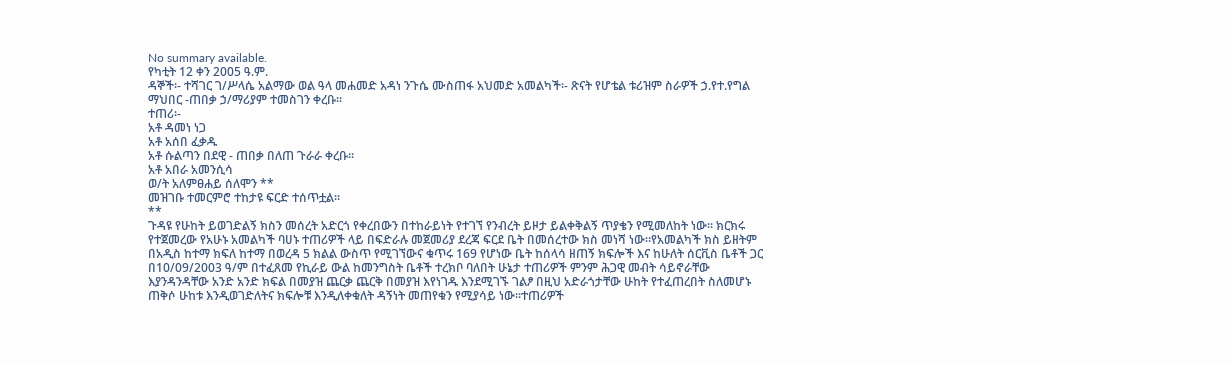No summary available.
የካቲት 12 ቀን 2005 ዓ.ም.
ዳኞች፡- ተሻገር ገ/ሥላሴ አልማው ወል ዓላ መሐመድ አዳነ ንጉሴ ሙስጠፋ አህመድ አመልካች፡- ጽናት የሆቴል ቱሪዝም ስራዎች ኃ.የተ.የግል ማህበር -ጠበቃ ኃ/ማሪያም ተመስገን ቀረቡ።
ተጠሪ፡-
አቶ ዳመነ ነጋ
አቶ አሰበ ፈቃዱ
አቶ ሱልጣን በደዊ - ጠበቃ በለጠ ጉራራ ቀረቡ።
አቶ አበራ አመንሲሳ
ወ/ት አለምፀሐይ ሰለሞን **
መዝገቡ ተመርምሮ ተከታዩ ፍርድ ተሰጥቷል።
**
ጉዳዩ የሁከት ይወገድልኝ ክስን መሰረት አድርጎ የቀረበውን በተከራይነት የተገኘ የንብረት ይዞታ ይልቀቅልኝ ጥያቄን የሚመለከት ነው። ክርክሩ የተጀመረው የአሁኑ አመልካች ባሀኑ ተጠሪዎች ላይ በፍድራሉ መጀመሪያ ደረጃ ፍርደ ቤት በመሰረተው ክስ መነሻ ነው።የአመልካች ክስ ይዘትም በአዲስ ከተማ ክፍለ ከተማ በወረዳ 5 ክልል ውስጥ የሚገኘውና ቁጥሩ 169 የሆነው ቤት ከሰላሳ ዘጠኝ ክፍሎች እና ከሁለት ሰርቪስ ቤቶች ጋር በ10/09/2003 ዓ/ም በተፈጸመ የኪራይ ውል ከመንግስት ቤቶች ተረክቦ ባለበት ሁኔታ ተጠሪዎች ምንም ሕጋዊ መብት ሳይኖራቸው እያንዳንዳቸው አንድ አንድ ክፍል በመያዝ ጨርቃ ጨርቅ በመያዝ እየነገዱ እንደሚገኙ ገልፆ በዚህ አድራጎታቸው ሁከት የተፈጠረበት ስለመሆኑ ጠቅሶ ሁከቱ እንዲወገድለትና ክፍሎቹ እንዲለቀቁለት ዳኝነት መጠየቁን የሚያሳይ ነው።ተጠሪዎች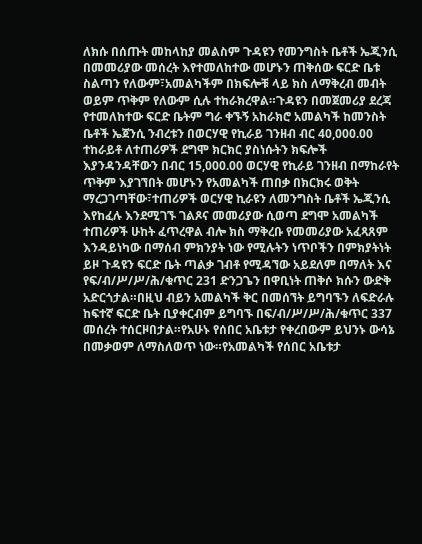ለክሱ በሰጡት መከላከያ መልስም ጉዳዩን የመንግስት ቤቶች ኤጂንሲ በመመሪያው መሰረት እየተመለከተው መሆኑን ጠቅሰው ፍርድ ቤቱ ስልጣን የለውም፣አመልካችም በክፍሎቹ ላይ ክስ ለማቅረብ መብት ወይም ጥቅም የለውም ሲሉ ተከራክረዋል።ጉዳዩን በመጀመሪያ ደረጃ የተመለከተው ፍርድ ቤትም ግራ ቀኙኝ አከራክሮ አመልካች ከመንስት ቤቶች ኤጀንሲ ንብረቱን በወርሃዊ የኪራይ ገንዘብ ብር 40,000.00 ተከራይቶ ለተጠሪዎች ደግሞ ክርክር ያስነሱትን ክፍሎች እያንዳንዳቸውን በብር 15,000.00 ወርሃዊ የኪራይ ገንዘብ በማከራየት ጥቅም እያገኘበት መሆኑን የአመልካች ጠበቃ በክርክሩ ወቅት ማረጋገጣቸው፣ተጠሪዎች ወርሃዊ ኪራዩን ለመንግስት ቤቶች ኤጂንሲ እየከፈሉ እንደሚገኙ ገልጾና መመሪያው ሲወጣ ደግሞ አመልካች ተጠሪዎች ሁከት ፈጥረዋል ብሎ ክስ ማቅረቡ የመመሪያው አፈጻጸም እንዳይነካው በማሰብ ምክንያት ነው የሚሉትን ነጥቦችን በምክያትነት ይዞ ጉዳዩን ፍርድ ቤት ጣልቃ ገብቶ የሚዳኘው አይደለም በማለት እና የፍ/ብ/ሥ/ሥ/ሕ/ቁጥር 231 ድንጋጌን በዋቢነት ጠቅሶ ክሱን ውድቅ አድርጎታል።በዚህ ብይን አመልካች ቅር በመሰኘት ይግባኙን ለፍድራሉ ከፍተኛ ፍርድ ቤት ቢያቀርብም ይግባኙ በፍ/ብ/ሥ/ሥ/ሕ/ቁጥር 337 መሰረት ተሰርዞበታል።የአሁኑ የሰበር አቤቱታ የቀረበውም ይህንኑ ውሳኔ በመቃወም ለማስለወጥ ነው።የአመልካች የሰበር አቤቱታ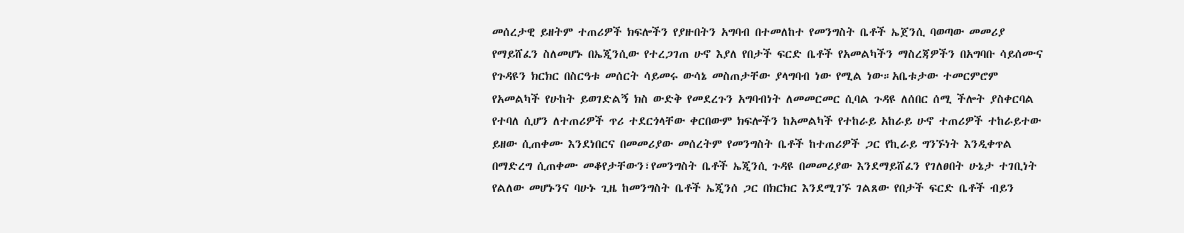መሰረታዊ ይዘትም ተጠሪዎች ክፍሎችን የያዙበትን አግባብ በተመለከተ የመንግስት ቤቶች ኤጀንሲ ባወጣው መመሪያ የማይሸፈን ስለመሆኑ በኤጂንሲው የተረጋገጠ ሁኖ እያለ የበታች ፍርድ ቤቶች የአመልካችን ማስረጃዎችን በአግባቡ ሳይሰሙና የጉዳዩን ክርክር በስርዓቱ መሰርት ሳይመሩ ውሳኔ መስጠታቸው ያላግባብ ነው የሚል ነው።አቤቱታው ተመርምሮም የአመልካች የሁከት ይወገድልኝ ክስ ውድቅ የመደረጉን አግባብነት ለመመርመር ሲባል ጉዳዩ ለሰበር ሰሚ ችሎት ያስቀርባል የተባለ ሲሆን ለተጠሪዎች ጥሪ ተደርጎላቸው ቀርበውም ክፍሎችን ከአመልካች የተከራይ አከራይ ሁኖ ተጠሪዎች ተከራይተው ይዘው ሲጠቀሙ እንደነበርና በመመሪያው መሰረትም የመንግስት ቤቶች ከተጠሪዎች ጋር የኪራይ ግንኙነት እንዲቀጥል በማድረግ ሲጠቀሙ መቆየታቸውን፣የመንግስት ቤቶች ኤጂንሲ ጉዳዩ በመመሪያው እንደማይሸፈን የገለፀበት ሁኔታ ተገቢነት የልለው መሆኑንና ባሁኑ ጊዜ ከመንግስት ቤቶች ኤጂንሰ ጋር በክርክር እንደሚገኙ ገልጸው የበታች ፍርድ ቤቶች ብይን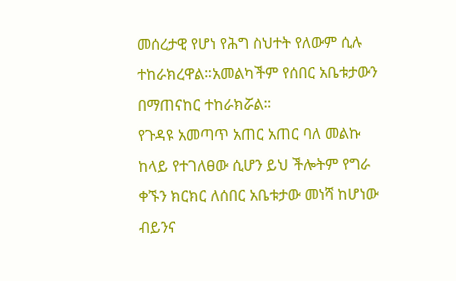መሰረታዊ የሆነ የሕግ ስህተት የለውም ሲሉ ተከራክረዋል።አመልካችም የሰበር አቤቱታውን በማጠናከር ተከራክሯል።
የጉዳዩ አመጣጥ አጠር አጠር ባለ መልኩ ከላይ የተገለፀው ሲሆን ይህ ችሎትም የግራ ቀኙን ክርክር ለሰበር አቤቱታው መነሻ ከሆነው ብይንና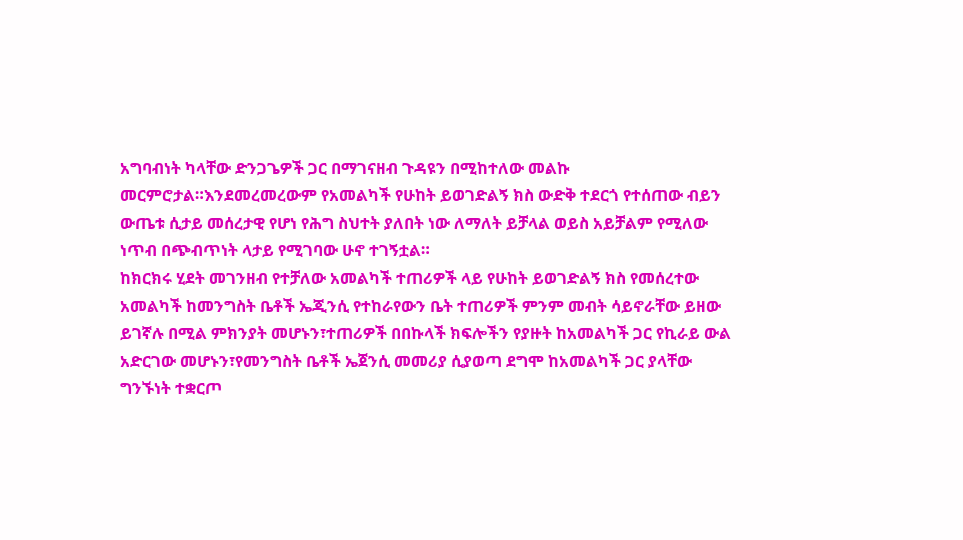አግባብነት ካላቸው ድንጋጌዎች ጋር በማገናዘብ ጉዳዩን በሚከተለው መልኩ መርምሮታል።እንደመረመረውም የአመልካች የሁከት ይወገድልኝ ክስ ውድቅ ተደርጎ የተሰጠው ብይን ውጤቱ ሲታይ መሰረታዊ የሆነ የሕግ ስህተት ያለበት ነው ለማለት ይቻላል ወይስ አይቻልም የሚለው ነጥብ በጭብጥነት ላታይ የሚገባው ሁኖ ተገኝቷል።
ከክርክሩ ሂደት መገንዘብ የተቻለው አመልካች ተጠሪዎች ላይ የሁከት ይወገድልኝ ክስ የመሰረተው አመልካች ከመንግስት ቤቶች ኤጂንሲ የተከራየውን ቤት ተጠሪዎች ምንም መብት ሳይኖራቸው ይዘው ይገኛሉ በሚል ምክንያት መሆኑን፣ተጠሪዎች በበኩላች ክፍሎችን የያዙት ከአመልካች ጋር የኪራይ ውል አድርገው መሆኑን፣የመንግስት ቤቶች ኤጀንሲ መመሪያ ሲያወጣ ደግሞ ከአመልካች ጋር ያላቸው ግንኙነት ተቋርጦ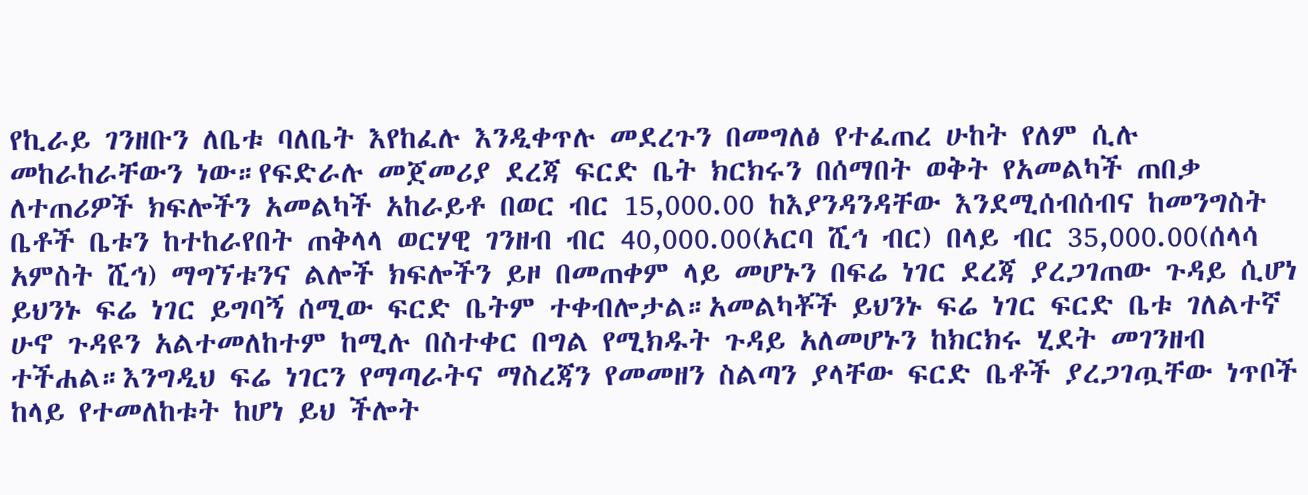የኪራይ ገንዘቡን ለቤቱ ባለቤት እየከፈሉ እንዲቀጥሉ መደረጉን በመግለፅ የተፈጠረ ሁከት የለም ሲሉ መከራከራቸውን ነው።የፍድራሉ መጀመሪያ ደረጃ ፍርድ ቤት ክርክሩን በሰማበት ወቅት የአመልካች ጠበቃ ለተጠሪዎች ክፍሎችን አመልካች አከራይቶ በወር ብር 15,000.00 ከእያንዳንዳቸው እንደሚሰብሰብና ከመንግስት ቤቶች ቤቱን ከተከራየበት ጠቅላላ ወርሃዊ ገንዘብ ብር 40,000.00(አርባ ሺኅ ብር) በላይ ብር 35,000.00(ሰላሳ አምስት ሺኅ) ማግኘቱንና ልሎች ክፍሎችን ይዞ በመጠቀም ላይ መሆኑን በፍሬ ነገር ደረጃ ያረጋገጠው ጉዳይ ሲሆነ ይህንኑ ፍሬ ነገር ይግባኝ ሰሚው ፍርድ ቤትም ተቀብሎታል።አመልካቾች ይህንኑ ፍሬ ነገር ፍርድ ቤቱ ገለልተኛ ሁኖ ጉዳዩን አልተመለከተም ከሚሉ በስተቀር በግል የሚክዱት ጉዳይ አለመሆኑን ከክርክሩ ሂደት መገንዘብ ተችሐል።እንግዲህ ፍሬ ነገርን የማጣራትና ማስረጃን የመመዘን ስልጣን ያላቸው ፍርድ ቤቶች ያረጋገጧቸው ነጥቦች ከላይ የተመለከቱት ከሆነ ይህ ችሎት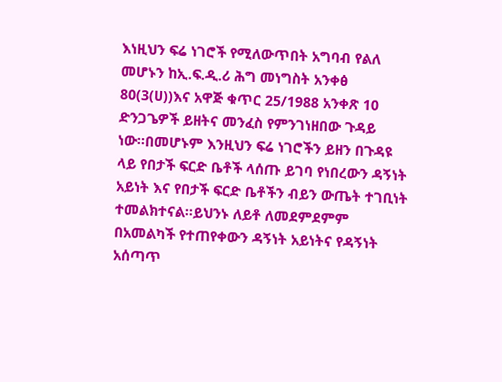እነዚህን ፍሬ ነገሮች የሚለውጥበት አግባብ የልለ መሆኑን ከኢ.ፍ.ዲ.ሪ ሕግ መነግስት አንቀፅ 80(3(ሀ))እና አዋጅ ቁጥር 25/1988 አንቀጽ 10 ድንጋጌዎች ይዘትና መንፈስ የምንገነዘበው ጉዳይ ነው።በመሆኑም እንዚህን ፍሬ ነገሮችን ይዘን በጉዳዩ ላይ የበታች ፍርድ ቤቶች ላሰጡ ይገባ የነበረውን ዳኝነት አይነት እና የበታች ፍርድ ቤቶችን ብይን ውጤት ተገቢነት ተመልክተናል።ይህንኑ ለይቶ ለመደምደምም በአመልካች የተጠየቀውን ዳኝነት አይነትና የዳኝነት አሰጣጥ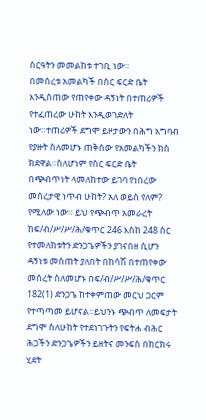ስርዓትን መመልከቱ ተገቢ ነው።
በመሰረቱ አመልካች በስር ፍርድ ቤት እንዲሰጠው የጠየቀው ዳኝነት በተጠሪዎች የተፈጠረው ሁከት እንዲወገድለት ነው።ተጠሪዎች ደግሞ ይዞታውን በሕግ አግባብ የያዙት ስለመሆኑ ጠቅሰው የአመልካችን ክስ ክደዋል።ስለሆነም የስር ፍርድ ቤት በጭብጥነት ላመለከተው ይገባ የነበረው መሰረታዊ ነጥብ ሁከት? አለ ወይስ የለም? የሚለው ነው። ይህ የጭብጥ አመራረት ከፍ/ብ/ሥ/ሥ/ሕ/ቁጥር 246 እስከ 248 ስር የተመለከቱትን ድንጋጌዎችን ያገናበዘ ሲሆን ዳኝነቱ መሰጠት ያለበት በከሳሽ በተጠየቀው መሰረት ስለመሆኑ በፍ/ብ/ሥ/ሥ/ሕ/ቁጥር 182(1) ድንጋጌ ከተቀምጠው መርህ ጋርም የተጣጣመ ይሆናል።ይህንኑ ጭብጥ ለመፍታት ደግሞ ስለሁከት የተደነገጉትን የፍትሐ ብሕር ሕጋችን ድንጋጌዎችን ይዘትና መንፍስ በክርክሩ ሂደት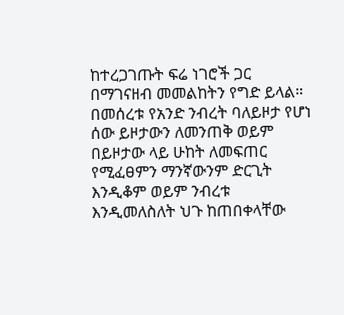ከተረጋገጡት ፍሬ ነገሮች ጋር በማገናዘብ መመልከትን የግድ ይላል።
በመሰረቱ የአንድ ንብረት ባለይዞታ የሆነ ሰው ይዞታውን ለመንጠቅ ወይም በይዞታው ላይ ሁከት ለመፍጠር የሚፈፀምን ማንኛውንም ድርጊት እንዲቆም ወይም ንብረቱ እንዲመለስለት ህጉ ከጠበቀላቸው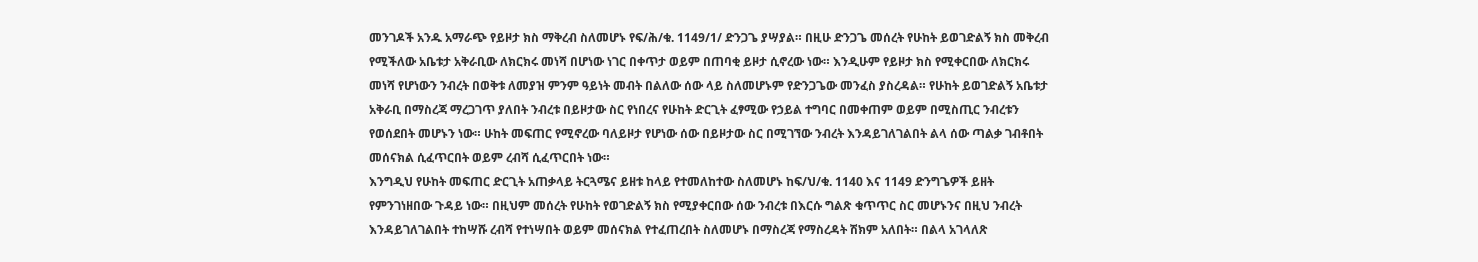መንገዶች አንዱ አማራጭ የይዞታ ክስ ማቅረብ ስለመሆኑ የፍ/ሕ/ቁ. 1149/1/ ድንጋጌ ያሣያል። በዚሁ ድንጋጌ መሰረት የሁከት ይወገድልኝ ክስ መቅረብ የሚችለው አቤቱታ አቅራቢው ለክርክሩ መነሻ በሆነው ነገር በቀጥታ ወይም በጠባቂ ይዞታ ሲኖረው ነው። እንዲሁም የይዞታ ክስ የሚቀርበው ለክርክሩ መነሻ የሆነውን ንብረት በወቅቱ ለመያዝ ምንም ዓይነት መብት በልለው ሰው ላይ ስለመሆኑም የድንጋጌው መንፈስ ያስረዳል። የሁከት ይወገድልኝ አቤቱታ አቅራቢ በማስረጃ ማረጋገጥ ያለበት ንብረቱ በይዞታው ስር የነበረና የሁከት ድርጊት ፈፃሚው የኃይል ተግባር በመቀጠም ወይም በሚስጢር ንብረቱን የወሰደበት መሆኑን ነው። ሁከት መፍጠር የሚኖረው ባለይዞታ የሆነው ሰው በይዞታው ስር በሚገኘው ንብረት እንዳይገለገልበት ልላ ሰው ጣልቃ ገብቶበት መሰናክል ሲፈጥርበት ወይም ረብሻ ሲፈጥርበት ነው።
እንግዲህ የሁከት መፍጠር ድርጊት አጠቃላይ ትርጓሜና ይዘቱ ከላይ የተመለከተው ስለመሆኑ ከፍ/ህ/ቁ. 1140 እና 1149 ድንግጌዎች ይዘት የምንገነዘበው ጉዳይ ነው። በዚህም መሰረት የሁከት የወገድልኝ ክስ የሚያቀርበው ሰው ንብረቱ በእርሱ ግልጽ ቁጥጥር ስር መሆኑንና በዚህ ንብረት እንዳይገለገልበት ተከሣሹ ረብሻ የተነሣበት ወይም መሰናክል የተፈጠረበት ስለመሆኑ በማስረጃ የማስረዳት ሽክም አለበት። በልላ አገላለጽ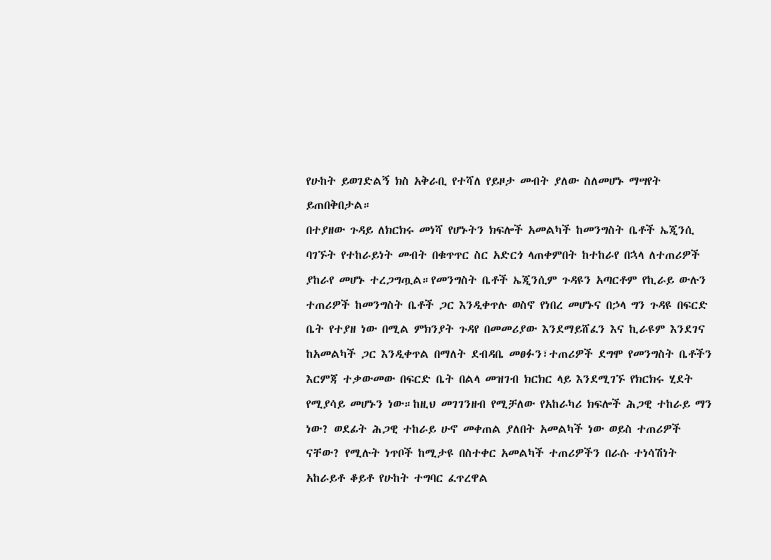የሁከት ይወገድልኝ ክስ አቅራቢ የተሻለ የይዞታ መብት ያለው ስለመሆኑ ማሣየት ይጠበቅበታል።
በተያዘው ጉዳይ ለክርክሩ መነሻ የሆኑትን ክፍሎች አመልካች ከመንግስት ቤቶች ኤጂንሲ ባገኙት የተከራይነት መብት በቁጥጥር ስር አድርጎ ላጠቀምበት ከተከራየ በኋላ ለተጠሪዎች ያከራየ መሆኑ ተረጋግጧል።የመንግስት ቤቶች ኤጂንሲም ጉዳዩን አጣርቶም የኪራይ ውሉን ተጠሪዎች ከመንግስት ቤቶች ጋር እንዲቀጥሉ ወስኖ የነበረ መሆኑና በኃላ ግን ጉዳዩ በፍርድ ቤት የተያዘ ነው በሚል ምክንያት ጉዳየ በመመሪያው እንደማይሸፈን እና ኪራዩም እንደገና ከአመልካች ጋር እንዲቀጥል በማለት ደብዳቤ መፀፉን፣ተጠሪዎች ደግሞ የመንግስት ቤቶችን እርምጃ ተቃውመው በፍርድ ቤት በልላ መዝገብ ክርክር ላይ እንደሚገኙ የክርክሩ ሂደት የሚያሳይ መሆኑን ነው።ከዚህ መገገንዘብ የሚቻለው የአከራካሪ ክፍሎች ሕጋዊ ተከራይ ማን ነው? ወደፊት ሕጋዊ ተከራይ ሁኖ መቀጠል ያለበት አመልካች ነው ወይስ ተጠሪዎች ናቸው? የሚሉት ነጥቦች ከሚታዩ በስተቀር አመልካች ተጠሪዎችን በራሱ ተነሳሽነት አከራይቶ ቆይቶ የሁከት ተግባር ፈጥረዋል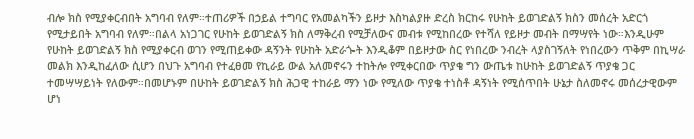ብሎ ክስ የሚያቀርብበት አግባብ የለም።ተጠሪዎች በኃይል ተግባር የአመልካችን ይዞታ እስካልያዙ ድረስ ክርከሩ የሁከት ይወገድልኝ ክስን መሰረት አድርጎ የሚታይበት አግባብ የለም።በልላ አነጋገር የሁከት ይወገድልኝ ክስ ለማቅረብ የሚቻለውና መብቱ የሚከበረው የተሻለ የይዞታ መብት በማሣየት ነው።እንዲሁም የሁከት ይወገድልኝ ክስ የሚያቀርብ ወገን የሚጠይቀው ዳኝንት የሁከት አድራጐት እንዲቆም በይዞታው ስር የነበረው ንብረት ላያስገኝለት የነበረውን ጥቅም በኪሣራ መልክ እንዲከፈለው ሲሆን በህጉ አግባብ የተፈፀመ የኪራይ ውል አለመኖሩን ተከትሎ የሚቀርበው ጥያቄ ግን ውጤቱ ከሁከት ይወገድልኝ ጥያቄ ጋር ተመሣሣይነት የለውም።በመሆኑም በሁከት ይወገድልኝ ክስ ሕጋዊ ተከራይ ማን ነው የሚለው ጥያቄ ተነስቶ ዳኝነት የሚሰጥበት ሁኔታ ስለመኖሩ መሰረታዊውም ሆነ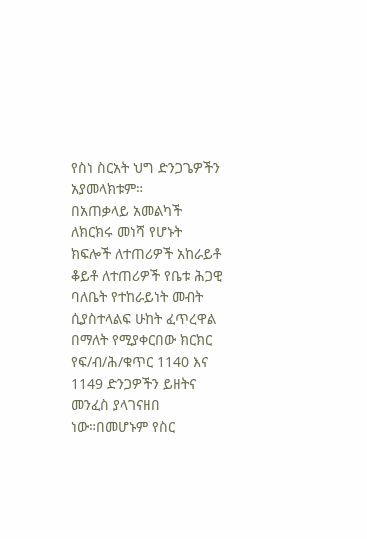የስነ ስርአት ህግ ድንጋጌዎችን አያመላክቱም።
በአጠቃላይ አመልካች ለክርክሩ መነሻ የሆኑት ክፍሎች ለተጠሪዎች አከራይቶ ቆይቶ ለተጠሪዎች የቤቱ ሕጋዊ ባለቤት የተከራይነት መብት ሲያስተላልፍ ሁከት ፈጥረዋል በማለት የሚያቀርበው ክርክር የፍ/ብ/ሕ/ቁጥር 1140 እና 1149 ድንጋዎችን ይዘትና መንፈስ ያላገናዘበ ነው።በመሆኑም የስር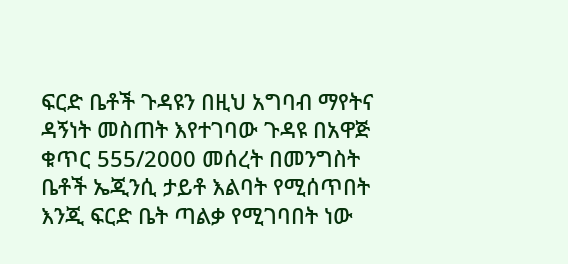ፍርድ ቤቶች ጉዳዩን በዚህ አግባብ ማየትና ዳኝነት መስጠት እየተገባው ጉዳዩ በአዋጅ ቁጥር 555/2000 መሰረት በመንግስት ቤቶች ኤጂንሲ ታይቶ እልባት የሚሰጥበት እንጂ ፍርድ ቤት ጣልቃ የሚገባበት ነው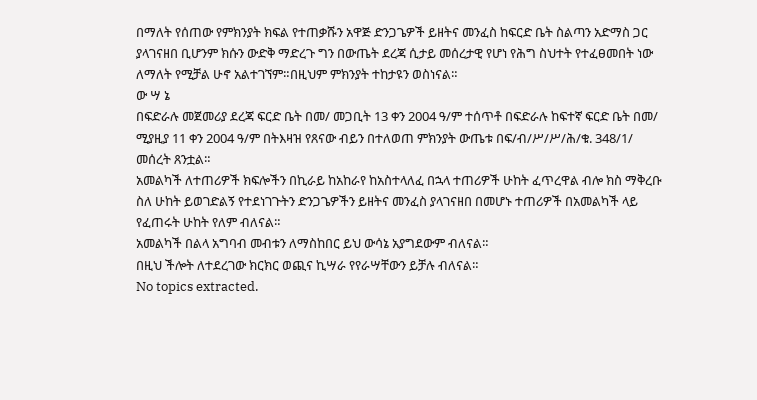በማለት የሰጠው የምክንያት ክፍል የተጠቃሹን አዋጅ ድንጋጌዎች ይዘትና መንፈስ ከፍርድ ቤት ስልጣን አድማስ ጋር ያላገናዘበ ቢሆንም ክሱን ውድቅ ማድረጉ ግን በውጤት ደረጃ ሲታይ መሰረታዊ የሆነ የሕግ ስህተት የተፈፀመበት ነው ለማለት የሚቻል ሁኖ አልተገኘም።በዚህም ምክንያት ተከታዩን ወስነናል።
ው ሣ ኔ
በፍድራሉ መጀመሪያ ደረጃ ፍርድ ቤት በመ/ መጋቢት 13 ቀን 2004 ዓ/ም ተሰጥቶ በፍድራሉ ከፍተኛ ፍርድ ቤት በመ/ ሚያዚያ 11 ቀን 2004 ዓ/ም በትእዛዝ የጸናው ብይን በተለወጠ ምክንያት ውጤቱ በፍ/ብ/ሥ/ሥ/ሕ/ቁ. 348/1/ መሰረት ጸንቷል።
አመልካች ለተጠሪዎች ክፍሎችን በኪራይ ከአከራየ ከአስተላለፈ በኋላ ተጠሪዎች ሁከት ፈጥረዋል ብሎ ክስ ማቅረቡ ስለ ሁከት ይወገድልኝ የተደነገጉትን ድንጋጌዎችን ይዘትና መንፈስ ያላገናዘበ በመሆኑ ተጠሪዎች በአመልካች ላይ የፈጠሩት ሁከት የለም ብለናል።
አመልካች በልላ አግባብ መብቱን ለማስከበር ይህ ውሳኔ አያግደውም ብለናል።
በዚህ ችሎት ለተደረገው ክርክር ወጪና ኪሣራ የየራሣቸውን ይቻሉ ብለናል።
No topics extracted.